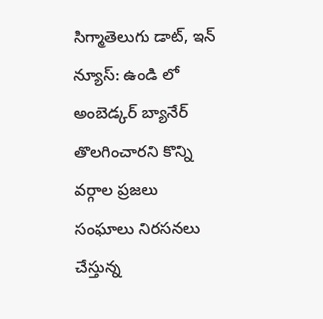సిగ్మాతెలుగు డాట్, ఇన్ న్యూస్: ఉండి లో అంబెడ్కర్ బ్యానేర్ తొలగించారని కొన్ని వర్గాల ప్రజలు సంఘాలు నిరసనలు చేస్తున్న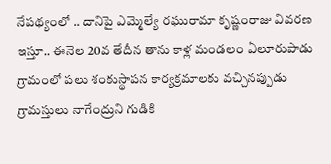నేపథ్యంలో .. దానిపై ఎమ్మెల్యే రఘురామా కృష్ణంరాజు వివరణ ఇస్తూ.. ఈనెల 20వ తేదీన తాను కాళ్ల మండలం ఏలూరుపాడు గ్రామంలో పలు శంకుస్థాపన కార్యక్రమాలకు వచ్చినప్పుడు గ్రామస్తులు నాగేంద్రుని గుడికి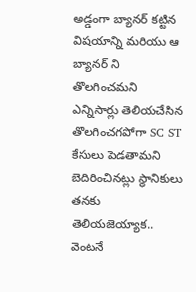అడ్డంగా బ్యానర్ కట్టిన విషయాన్ని మరియు ఆ బ్యానర్ ని తొలగించమని ఎన్నిసార్లు తెలియచేసిన తొలగించగపోగా SC ST కేసులు పెడతామని బెదిరించినట్లు స్థానికులు తనకు తెలియజెయ్యాక.. వెంటనే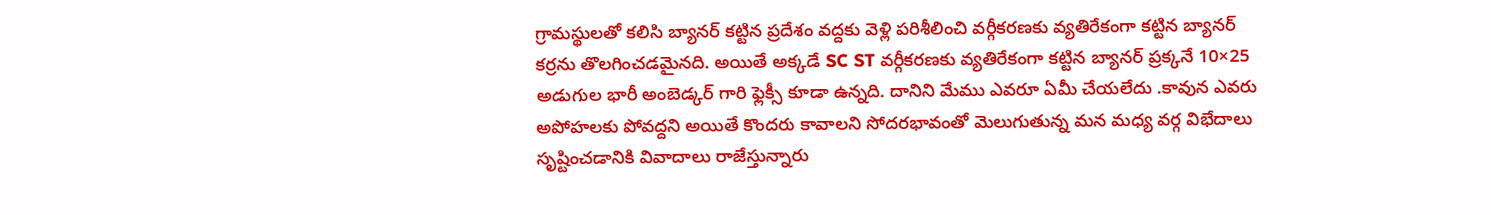గ్రామస్థులతో కలిసి బ్యానర్ కట్టిన ప్రదేశం వద్దకు వెళ్లి పరిశీలించి వర్గీకరణకు వ్యతిరేకంగా కట్టిన బ్యానర్ కర్రను తొలగించడమైనది. అయితే అక్కడే SC ST వర్గీకరణకు వ్యతిరేకంగా కట్టిన బ్యానర్ ప్రక్కనే 10×25 అడుగుల భారీ అంబెడ్కర్ గారి ఫ్లెక్సీ కూడా ఉన్నది. దానిని మేము ఎవరూ ఏమీ చేయలేదు .కావున ఎవరు అపోహలకు పోవద్దని అయితే కొందరు కావాలని సోదరభావంతో మెలుగుతున్న మన మధ్య వర్గ విభేదాలు సృష్టించడానికి వివాదాలు రాజేస్తున్నారు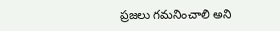ప్రజలు గమనించాలి అని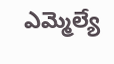ఎమ్మెల్యే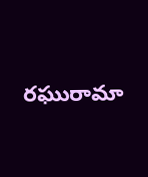రఘురామా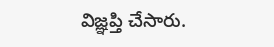విజ్ఞప్తి చేసారు.